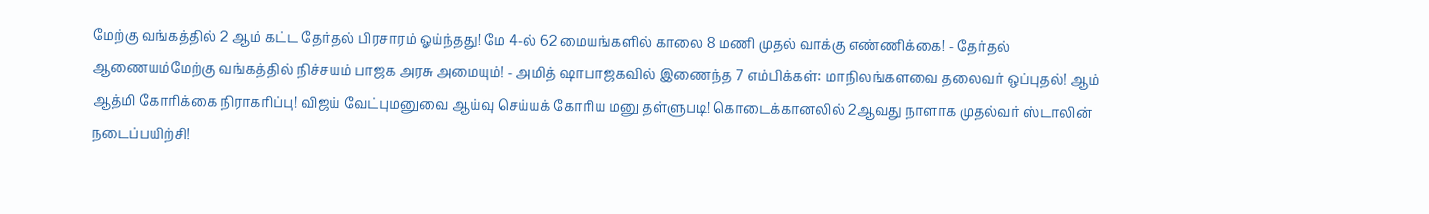மேற்கு வங்கத்தில் 2 ஆம் கட்ட தேர்தல் பிரசாரம் ஓய்ந்தது! மே 4-ல் 62 மையங்களில் காலை 8 மணி முதல் வாக்கு எண்ணிக்கை! - தேர்தல் ஆணையம்மேற்கு வங்கத்தில் நிச்சயம் பாஜக அரசு அமையும்! - அமித் ஷாபாஜகவில் இணைந்த 7 எம்பிக்கள்: மாநிலங்களவை தலைவர் ஒப்புதல்! ஆம் ஆத்மி கோரிக்கை நிராகரிப்பு! விஜய் வேட்புமனுவை ஆய்வு செய்யக் கோரிய மனு தள்ளுபடி! கொடைக்கானலில் 2ஆவது நாளாக முதல்வர் ஸ்டாலின் நடைப்பயிற்சி!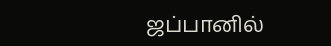ஜப்பானில்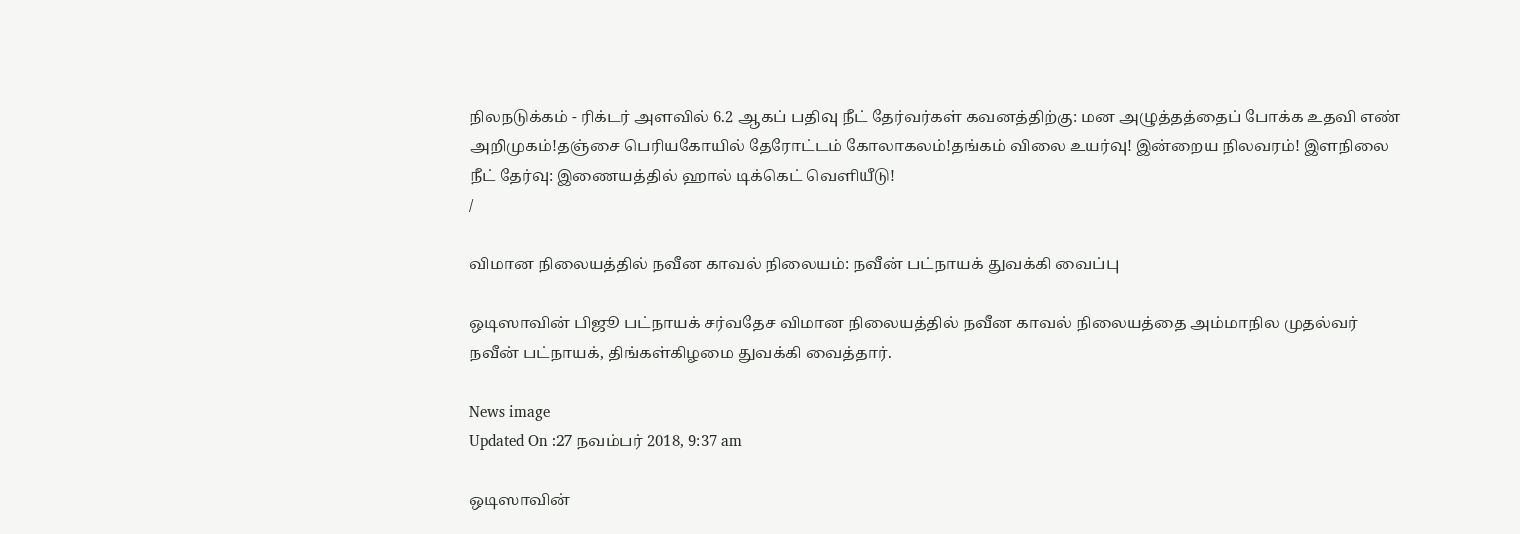நிலநடுக்கம் - ரிக்டர் அளவில் 6.2 ஆகப் பதிவு நீட் தேர்வர்கள் கவனத்திற்கு: மன அழுத்தத்தைப் போக்க உதவி எண் அறிமுகம்!தஞ்சை பெரியகோயில் தேரோட்டம் கோலாகலம்!தங்கம் விலை உயர்வு! இன்றைய நிலவரம்! இளநிலை நீட் தேர்வு: இணையத்தில் ஹால் டிக்கெட் வெளியீடு!
/

விமான நிலையத்தில் நவீன காவல் நிலையம்: நவீன் பட்நாயக் துவக்கி வைப்பு

ஒடிஸாவின் பிஜூ பட்நாயக் சர்வதேச விமான நிலையத்தில் நவீன காவல் நிலையத்தை அம்மாநில முதல்வர் நவீன் பட்நாயக், திங்கள்கிழமை துவக்கி வைத்தார்.

News image
Updated On :27 நவம்பர் 2018, 9:37 am

ஒடிஸாவின்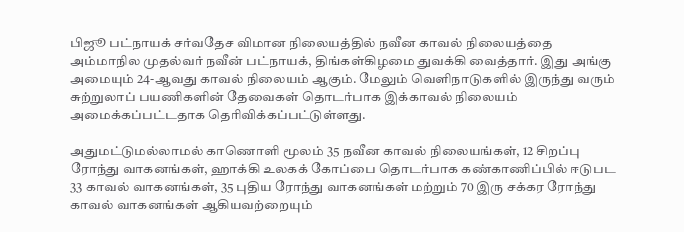பிஜூ பட்நாயக் சர்வதேச விமான நிலையத்தில் நவீன காவல் நிலையத்தை அம்மாநில முதல்வர் நவீன் பட்நாயக், திங்கள்கிழமை துவக்கி வைத்தார். இது அங்கு அமையும் 24-ஆவது காவல் நிலையம் ஆகும். மேலும் வெளிநாடுகளில் இருந்து வரும் சுற்றுலாப் பயணிகளின் தேவைகள் தொடர்பாக இக்காவல் நிலையம் அமைக்கப்பட்டதாக தெரிவிக்கப்பட்டுள்ளது.

அதுமட்டுமல்லாமல் காணொளி மூலம் 35 நவீன காவல் நிலையங்கள், 12 சிறப்பு ரோந்து வாகனங்கள், ஹாக்கி உலகக் கோப்பை தொடர்பாக கண்காணிப்பில் ஈடுபட 33 காவல் வாகனங்கள், 35 புதிய ரோந்து வாகனங்கள் மற்றும் 70 இரு சக்கர ரோந்து காவல் வாகனங்கள் ஆகியவற்றையும்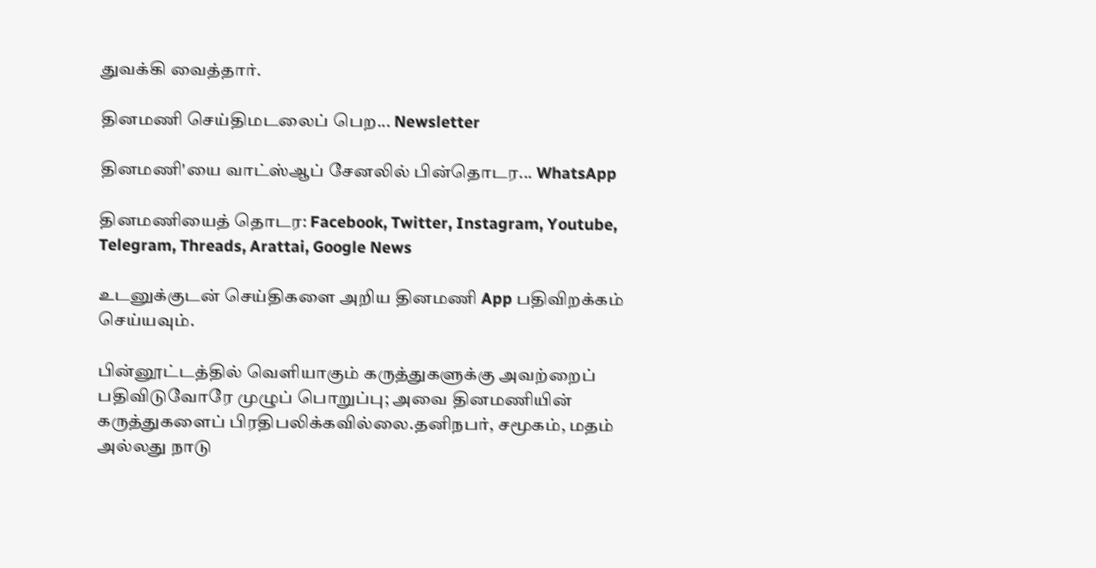துவக்கி வைத்தார்.

தினமணி செய்திமடலைப் பெற... Newsletter

தினமணி'யை வாட்ஸ்ஆப் சேனலில் பின்தொடர... WhatsApp

தினமணியைத் தொடர: Facebook, Twitter, Instagram, Youtube, Telegram, Threads, Arattai, Google News

உடனுக்குடன் செய்திகளை அறிய தினமணி App பதிவிறக்கம் செய்யவும்.

பின்னூட்டத்தில் வெளியாகும் கருத்துகளுக்கு அவற்றைப் பதிவிடுவோரே முழுப் பொறுப்பு; அவை தினமணியின் கருத்துகளைப் பிரதிபலிக்கவில்லை.தனிநபர், சமூகம், மதம் அல்லது நாடு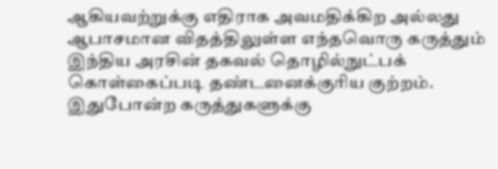ஆகியவற்றுக்கு எதிராக அவமதிக்கிற அல்லது ஆபாசமான விதத்திலுள்ள எந்தவொரு கருத்தும் இந்திய அரசின் தகவல் தொழில்நுட்பக் கொள்கைப்படி தண்டனைக்குரிய குற்றம். இதுபோன்ற கருத்துகளுக்கு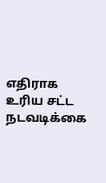எதிராக உரிய சட்ட நடவடிக்கை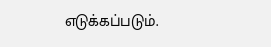எடுக்கப்படும்.